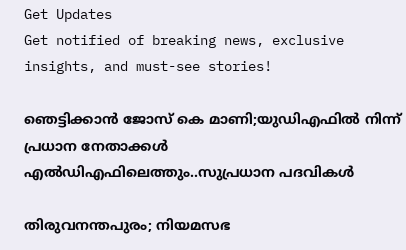Get Updates
Get notified of breaking news, exclusive insights, and must-see stories!

ഞെട്ടിക്കാൻ ജോസ് കെ മാണി;യുഡിഎഫിൽ നിന്ന് പ്രധാന നേതാക്കൾ എൽഡിഎഫിലെത്തും..സുപ്രധാന പദവികൾ

തിരുവനന്തപുരം; നിയമസഭ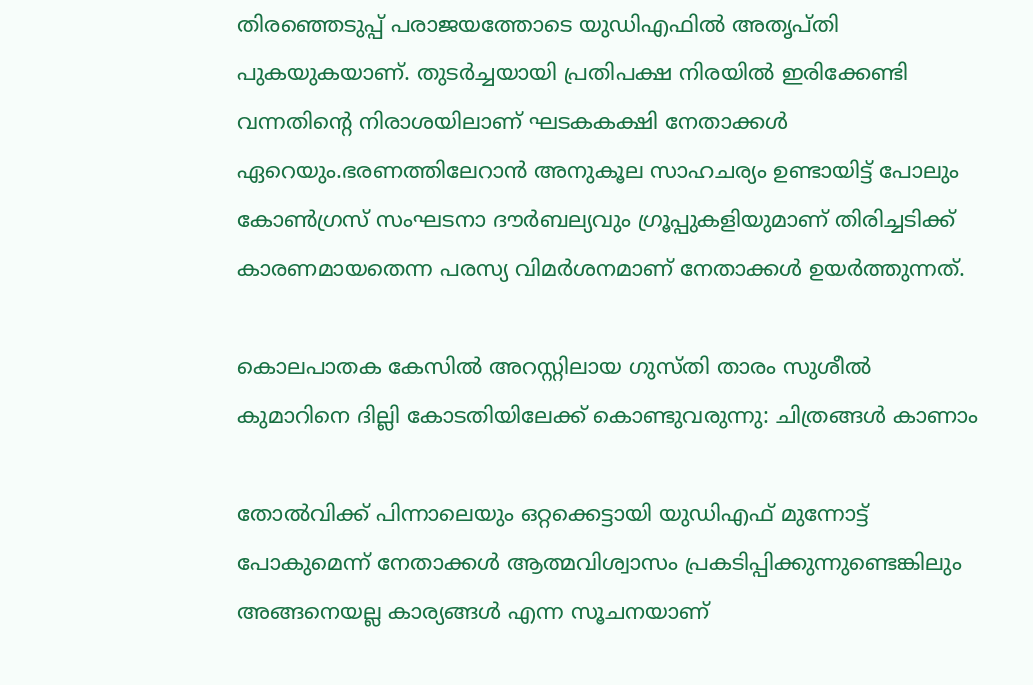തിരഞ്ഞെടുപ്പ് പരാജയത്തോടെ യുഡിഎഫിൽ അതൃപ്തി പുകയുകയാണ്. തുടർച്ചയായി പ്രതിപക്ഷ നിരയിൽ ഇരിക്കേണ്ടി വന്നതിന്റെ നിരാശയിലാണ് ഘടകകക്ഷി നേതാക്കൾ ഏറെയും.ഭരണത്തിലേറാൻ അനുകൂല സാഹചര്യം ഉണ്ടായിട്ട് പോലും കോൺഗ്രസ് സംഘടനാ ദൗർബല്യവും ഗ്രൂപ്പുകളിയുമാണ് തിരിച്ചടിക്ക് കാരണമായതെന്ന പരസ്യ വിമർശനമാണ് നേതാക്കൾ ഉയർത്തുന്നത്.

കൊലപാതക കേസില്‍ അറസ്റ്റിലായ ഗുസ്തി താരം സുശീല്‍ കുമാറിനെ ദില്ലി കോടതിയിലേക്ക് കൊണ്ടുവരുന്നു: ചിത്രങ്ങള്‍ കാണാം

തോൽവിക്ക് പിന്നാലെയും ഒറ്റക്കെട്ടായി യുഡിഎഫ് മുന്നോട്ട് പോകുമെന്ന് നേതാക്കൾ ആത്മവിശ്വാസം പ്രകടിപ്പിക്കുന്നുണ്ടെങ്കിലും അങ്ങനെയല്ല കാര്യങ്ങൾ എന്ന സൂചനയാണ്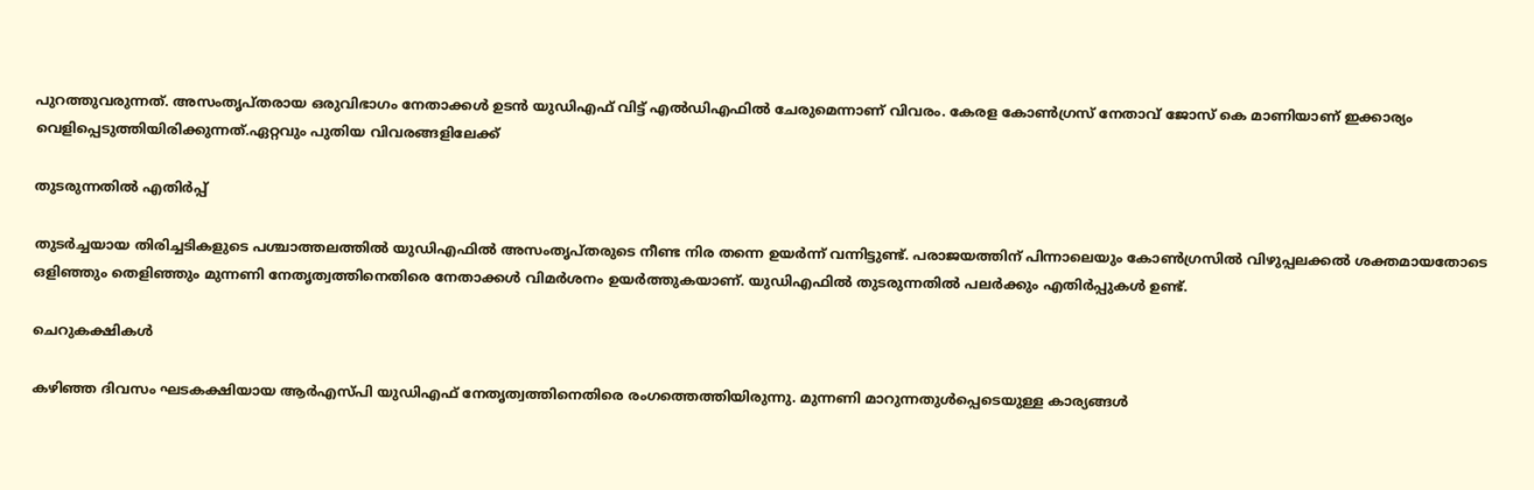പുറത്തുവരുന്നത്. അസംതൃപ്തരായ ഒരുവിഭാഗം നേതാക്കൾ ഉടൻ യുഡിഎഫ് വിട്ട് എൽഡിഎഫിൽ ചേരുമെന്നാണ് വിവരം. കേരള കോൺഗ്രസ് നേതാവ് ജോസ് കെ മാണിയാണ് ഇക്കാര്യം വെളിപ്പെടുത്തിയിരിക്കുന്നത്.ഏറ്റവും പുതിയ വിവരങ്ങളിലേക്ക്

തുടരുന്നതിൽ എതിർപ്പ്

തുടർച്ചയായ തിരിച്ചടികളുടെ പശ്ചാത്തലത്തിൽ യുഡിഎഫിൽ അസംതൃപ്തരുടെ നീണ്ട നിര തന്നെ ഉയർന്ന് വന്നിട്ടുണ്ട്. പരാജയത്തിന് പിന്നാലെയും കോൺഗ്രസിൽ വിഴുപ്പലക്കൽ ശക്തമായതോടെ ഒളിഞ്ഞും തെളിഞ്ഞും മുന്നണി നേതൃത്വത്തിനെതിരെ നേതാക്കൾ വിമർശനം ഉയർത്തുകയാണ്. യുഡിഎഫിൽ തുടരുന്നതിൽ പലർക്കും എതിർപ്പുകൾ ഉണ്ട്.

ചെറുകക്ഷികൾ

കഴിഞ്ഞ ദിവസം ഘടകക്ഷിയായ ആർഎസ്പി യുഡിഎഫ് നേതൃത്വത്തിനെതിരെ രംഗത്തെത്തിയിരുന്നു. മുന്നണി മാറുന്നതുൾപ്പെടെയുള്ള കാര്യങ്ങൾ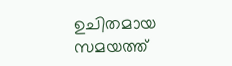ഉചിതമായ സമയത്ത്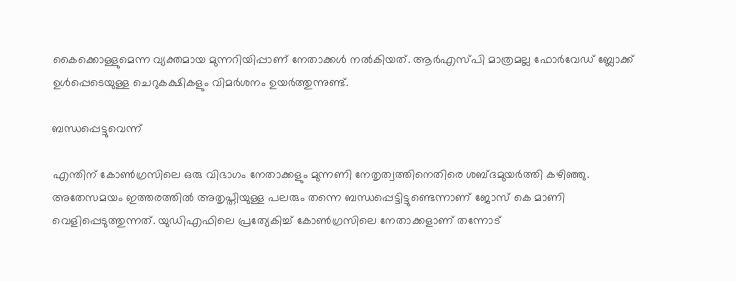കൈക്കൊള്ളുമെന്ന വ്യക്തമായ മുന്നറിയിപ്പാണ് നേതാക്കൾ നൽകിയത്. ആർഎസ്പി മാത്രമല്ല ഫോർവേഡ് ബ്ലോക്ക് ഉൾപ്പെടെയുള്ള ചെറുകക്ഷികളും വിമർശനം ഉയർത്തുന്നുണ്ട്.

ബന്ധപ്പെട്ടുവെന്ന്

എന്തിന് കോൺഗ്രസിലെ ഒരു വിഭാഗം നേതാക്കളും മുന്നണി നേതൃത്വത്തിനെതിരെ ശബ്ദമുയർത്തി കഴിഞ്ഞു. അതേസമയം ഇത്തരത്തിൽ അതൃപ്തിയുള്ള പലരും തന്നെ ബന്ധപ്പെട്ടിട്ടുണ്ടെന്നാണ് ജോസ് കെ മാണി വെളിപ്പെടുത്തുന്നത്. യുഡിഎഫിലെ പ്രത്യേകിച്ച് കോൺഗ്രസിലെ നേതാക്കളാണ് തന്നോട്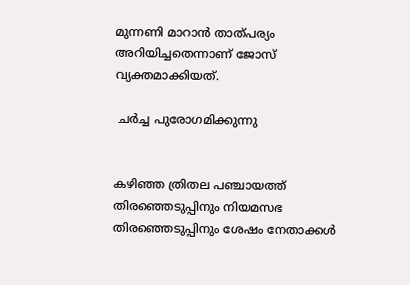മുന്നണി മാറാൻ താത്പര്യം അറിയിച്ചതെന്നാണ് ജോസ് വ്യക്തമാക്കിയത്.

 ചർച്ച പുരോഗമിക്കുന്നു


കഴിഞ്ഞ ത്രിതല പഞ്ചായത്ത് തിരഞ്ഞെടുപ്പിനും നിയമസഭ തിരഞ്ഞെടുപ്പിനും ശേഷം നേതാക്കൾ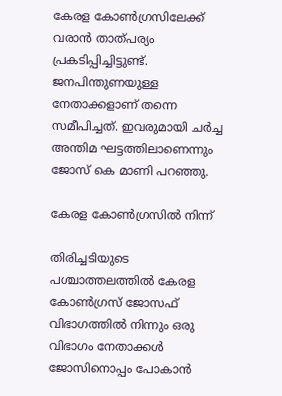കേരള കോൺഗ്രസിലേക്ക് വരാൻ താത്പര്യം പ്രകടിപ്പിച്ചിട്ടുണ്ട്. ജനപിന്തുണയുള്ള നേതാക്കളാണ് തന്നെ സമീപിച്ചത്. ഇവരുമായി ചർച്ച അന്തിമ ഘട്ടത്തിലാണെന്നും ജോസ് കെ മാണി പറഞ്ഞു.

കേരള കോൺഗ്രസിൽ നിന്ന്

തിരിച്ചടിയുടെ പശ്ചാത്തലത്തിൽ കേരള കോൺഗ്രസ് ജോസഫ് വിഭാഗത്തിൽ നിന്നും ഒരു വിഭാഗം നേതാക്കൾ ജോസിനൊപ്പം പോകാൻ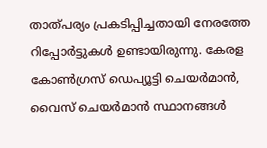താത്പര്യം പ്രകടിപ്പിച്ചതായി നേരത്തേ റിപ്പോർട്ടുകൾ ഉണ്ടായിരുന്നു. കേരള കോൺഗ്രസ് ഡെപ്യൂട്ടി ചെയർമാൻ, വൈസ് ചെയർമാൻ സ്ഥാനങ്ങൾ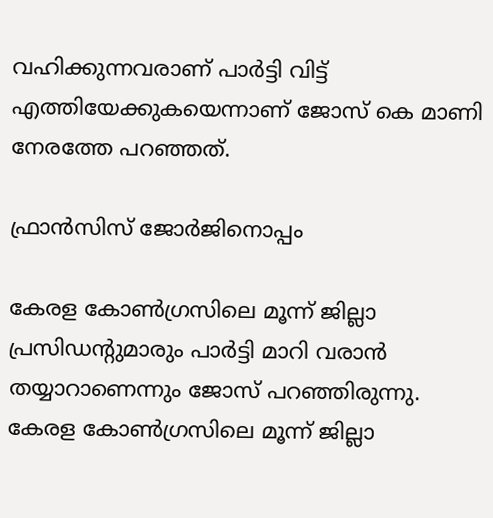വഹിക്കുന്നവരാണ് പാർട്ടി വിട്ട് എത്തിയേക്കുകയെന്നാണ് ജോസ് കെ മാണി നേരത്തേ പറഞ്ഞത്.

ഫ്രാൻസിസ് ജോർജിനൊപ്പം

കേരള കോൺഗ്രസിലെ മൂന്ന് ജില്ലാ പ്രസിഡന്റുമാരും പാർട്ടി മാറി വരാൻ തയ്യാറാണെന്നും ജോസ് പറഞ്ഞിരുന്നു.
കേരള കോൺഗ്രസിലെ മൂന്ന് ജില്ലാ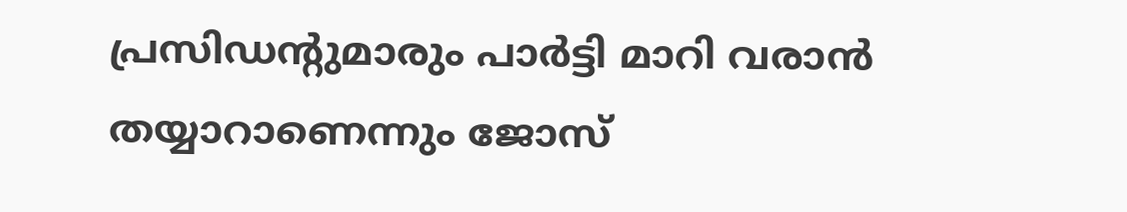പ്രസിഡന്റുമാരും പാർട്ടി മാറി വരാൻ തയ്യാറാണെന്നും ജോസ്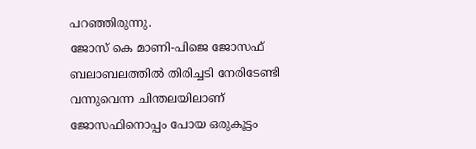പറഞ്ഞിരുന്നു.
ജോസ് കെ മാണി-പിജെ ജോസഫ് ബലാബലത്തിൽ തിരിച്ചടി നേരിടേണ്ടി വന്നുവെന്ന ചിന്തലയിലാണ് ജോസഫിനൊപ്പം പോയ ഒരുകൂട്ടം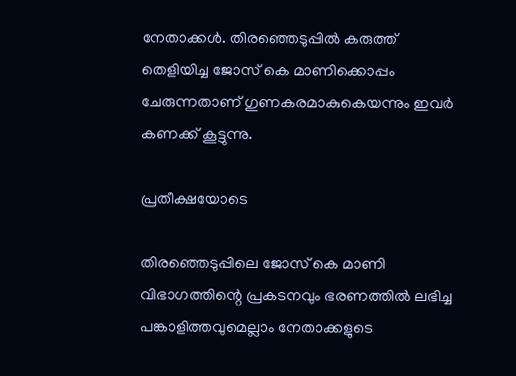നേതാക്കൾ. തിരഞ്ഞെടുപ്പിൽ കരുത്ത് തെളിയിച്ച ജോസ് കെ മാണിക്കൊപ്പം ചേരുന്നതാണ് ഗുണകരമാകുകെയന്നും ഇവർ കണക്ക് കൂട്ടുന്നു.

പ്രതീക്ഷയോടെ

തിരഞ്ഞെടുപ്പിലെ ജോസ് കെ മാണി വിഭാഗത്തിന്റെ പ്രകടനവും ഭരണത്തിൽ ലഭിച്ച പങ്കാളിത്തവുമെല്ലാം നേതാക്കളുടെ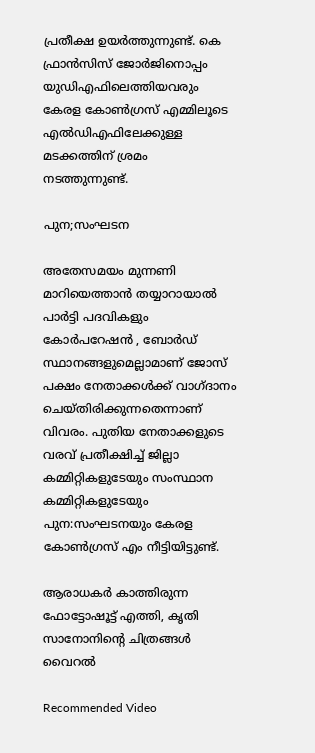പ്രതീക്ഷ ഉയർത്തുന്നുണ്ട്. കെ ഫ്രാൻസിസ് ജോർജിനൊപ്പം യുഡിഎഫിലെത്തിയവരും കേരള കോൺഗ്രസ് എമ്മിലൂടെ എൽഡിഎഫിലേക്കുള്ള മടക്കത്തിന് ശ്രമം നടത്തുന്നുണ്ട്.

പുന;സംഘടന

അതേസമയം മുന്നണി മാറിയെത്താൻ തയ്യാറായാൽ പാർട്ടി പദവികളും കോർപറേഷൻ , ബോർഡ് സ്ഥാനങ്ങളുമെല്ലാമാണ് ജോസ് പക്ഷം നേതാക്കൾക്ക് വാഗ്ദാനം ചെയ്തിരിക്കുന്നതെന്നാണ് വിവരം. പുതിയ നേതാക്കളുടെ വരവ് പ്രതീക്ഷിച്ച് ജില്ലാ കമ്മിറ്റികളുടേയും സംസ്ഥാന കമ്മിറ്റികളുടേയും പുന:സംഘടനയും കേരള കോൺഗ്രസ് എം നീട്ടിയിട്ടുണ്ട്.

ആരാധകര്‍ കാത്തിരുന്ന ഫോട്ടോഷൂട്ട് എത്തി, കൃതി സാനോനിന്റെ ചിത്രങ്ങള്‍ വൈറല്‍

Recommended Video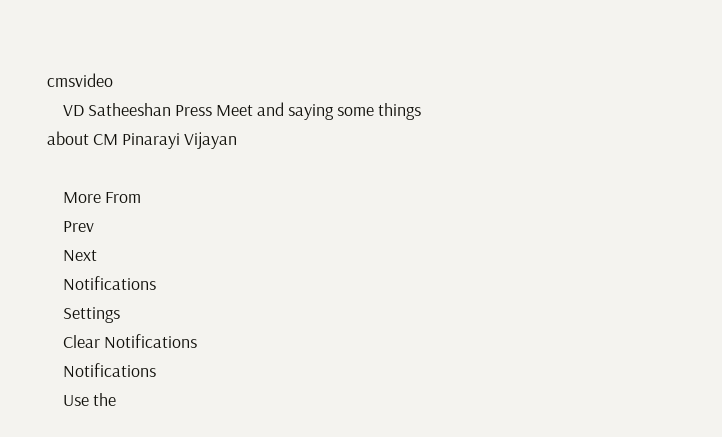cmsvideo
    VD Satheeshan Press Meet and saying some things about CM Pinarayi Vijayan

    More From
    Prev
    Next
    Notifications
    Settings
    Clear Notifications
    Notifications
    Use the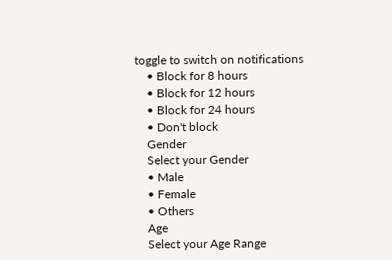toggle to switch on notifications
    • Block for 8 hours
    • Block for 12 hours
    • Block for 24 hours
    • Don't block
    Gender
    Select your Gender
    • Male
    • Female
    • Others
    Age
    Select your Age Range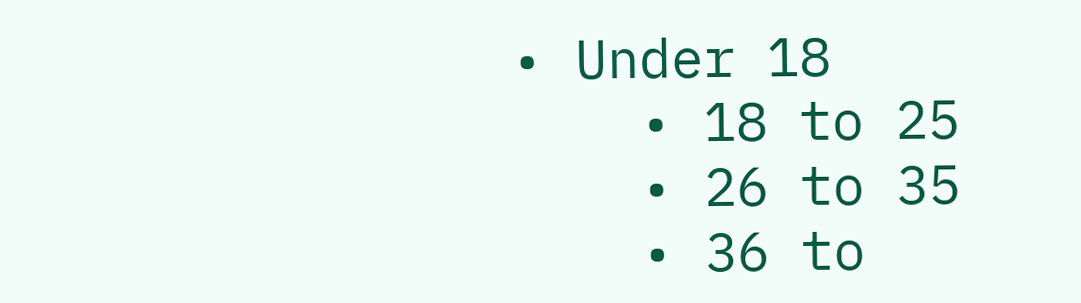• Under 18
    • 18 to 25
    • 26 to 35
    • 36 to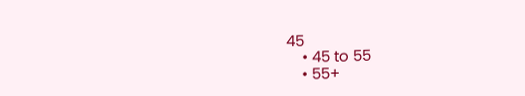45
    • 45 to 55
    • 55+